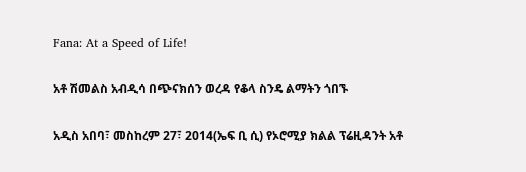Fana: At a Speed of Life!

አቶ ሽመልስ አብዲሳ በጭናክሰን ወረዳ የቆላ ስንዴ ልማትን ጎበኙ

አዲስ አበባ፣ መስከረም 27፣ 2014(ኤፍ ቢ ሲ) የኦሮሚያ ክልል ፕሬዚዳንት አቶ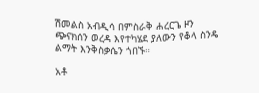ሽመልስ አብዲሳ በምስራቅ ሐረርጌ ዞን ጭናክሰን ወረዳ እየተካሄደ ያለውን የቆላ ስንዴ ልማት እንቅስቃሴን ጎበኙ።

አቶ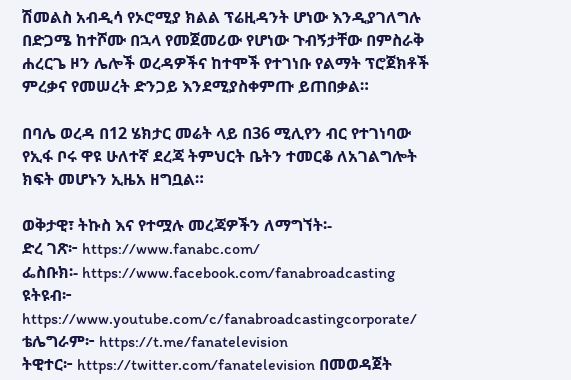ሽመልስ አብዲሳ የኦሮሚያ ክልል ፕሬዚዳንት ሆነው እንዲያገለግሉ በድጋሜ ከተሾሙ በኋላ የመጀመሪው የሆነው ጉብኝታቸው በምስራቅ ሐረርጌ ዞን ሌሎች ወረዳዎችና ከተሞች የተገነቡ የልማት ፕሮጀክቶች ምረቃና የመሠረት ድንጋይ እንደሚያስቀምጡ ይጠበቃል።

በባሌ ወረዳ በ12 ሄክታር መሬት ላይ በ36 ሚሊየን ብር የተገነባው የኢፋ ቦሩ ዋዩ ሁለተኛ ደረጃ ትምህርት ቤትን ተመርቆ ለአገልግሎት ክፍት መሆኑን ኢዜአ ዘግቧል።

ወቅታዊ፣ ትኩስ እና የተሟሉ መረጃዎችን ለማግኘት፡-
ድረ ገጽ፦ https://www.fanabc.com/
ፌስቡክ፡- https://www.facebook.com/fanabroadcasting
ዩትዩብ፦ https://www.youtube.com/c/fanabroadcastingcorporate/
ቴሌግራም፦ https://t.me/fanatelevision
ትዊተር፦ https://twitter.com/fanatelevision በመወዳጀት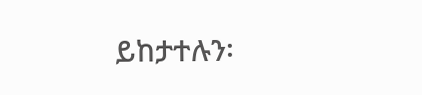ይከታተሉን፡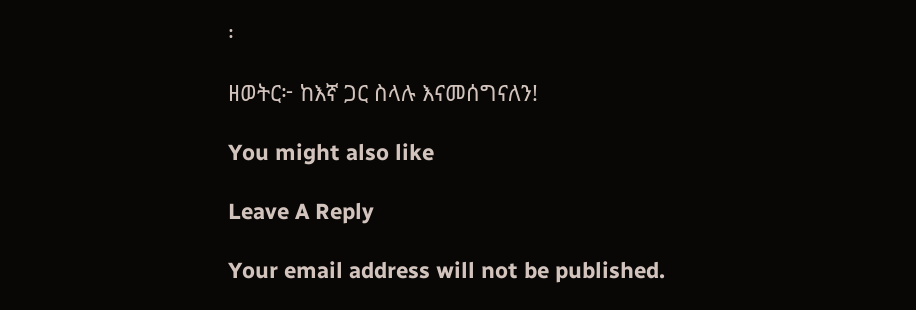፡

ዘወትር፦ ከእኛ ጋር ስላሉ እናመሰግናለን!

You might also like

Leave A Reply

Your email address will not be published.